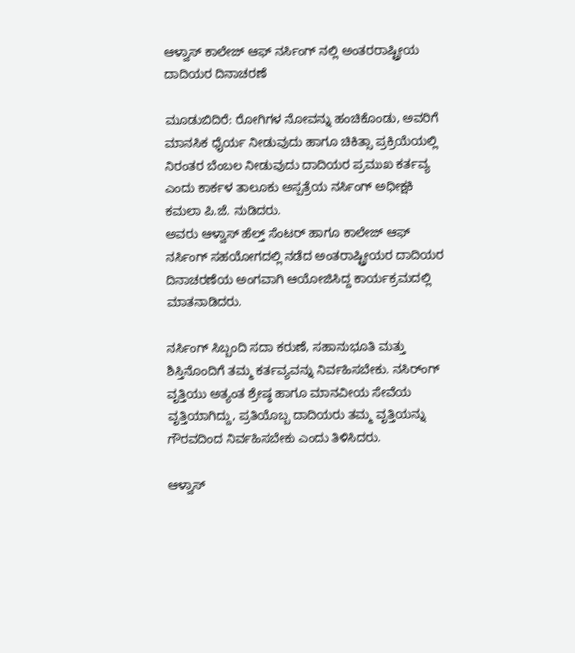ಆಳ್ವಾಸ್ ಕಾಲೇಜ್ ಆಫ್ ನರ್ಸಿಂಗ್ ನಲ್ಲಿ ಅಂತರರಾಷ್ಟ್ರೀಯ ದಾದಿಯರ ದಿನಾಚರಣೆ

ಮೂಡುಬಿದಿರೆ: ರೋಗಿಗಳ ನೋವನ್ನು ಹಂಚಿಕೊಂಡು, ಅವರಿಗೆ ಮಾನಸಿಕ ಧೈರ್ಯ ನೀಡುವುದು ಹಾಗೂ ಚಿಕಿತ್ಸಾ ಪ್ರಕ್ರಿಯೆಯಲ್ಲಿ ನಿರಂತರ ಬೆಂಬಲ ನೀಡುವುದು ದಾದಿಯರ ಪ್ರಮುಖ ಕರ್ತವ್ಯ ಎಂದು ಕಾರ್ಕಳ ತಾಲೂಕು ಅಸ್ಪತ್ರೆಯ ನರ್ಸಿಂಗ್ ಅಧೀಕ್ಷಕಿ ಕಮಲಾ ಪಿ.ಜೆ. ನುಡಿದರು.
ಅವರು ಆಳ್ವಾಸ್ ಹೆಲ್ತ್ ಸೆಂಟರ್ ಹಾಗೂ ಕಾಲೇಜ್ ಆಫ್ ನರ್ಸಿಂಗ್ ಸಹಯೋಗದಲ್ಲಿ ನಡೆದ ಅಂತರಾಷ್ಟ್ರೀಯರ ದಾದಿಯರ ದಿನಾಚರಣೆಯ ಅಂಗವಾಗಿ ಆಯೋಜಿಸಿದ್ದ ಕಾರ್ಯಕ್ರಮದಲ್ಲಿ ಮಾತನಾಡಿದರು.

ನರ್ಸಿಂಗ್ ಸಿಬ್ಬಂದಿ ಸದಾ ಕರುಣೆ, ಸಹಾನುಭೂತಿ ಮತ್ತು ಶಿಸ್ತಿನೊಂದಿಗೆ ತಮ್ಮ ಕರ್ತವ್ಯವನ್ನು ನಿರ್ವಹಿಸಬೇಕು. ನಸಿರ್ಂಗ್ ವೃತ್ತಿಯು ಅತ್ಯಂತ ಶ್ರೇಷ್ಠ ಹಾಗೂ ಮಾನವೀಯ ಸೇವೆಯ ವೃತ್ತಿಯಾಗಿದ್ದು, ಪ್ರತಿಯೊಬ್ಬ ದಾದಿಯರು ತಮ್ಮ ವೃತ್ತಿಯನ್ನು ಗೌರವದಿಂದ ನಿರ್ವಹಿಸಬೇಕು ಎಂದು ತಿಳಿಸಿದರು.

ಆಳ್ವಾಸ್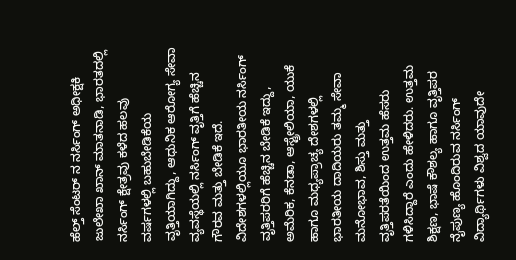ಹೆಲ್ತ್ ಸೆಂಟರ್ ನ ನರ್ಸಿಂಗ್ ಅಧೀಕ್ಷಕಿ ಜುಲೇಖಾ ಖಾನ್ ಮಾತನಾಡಿ, ಭಾರತದಲ್ಲಿ ನರ್ಸಿಂಗ್ ಕ್ಷೇತ್ರವು ಕಳೆದ ಹಲವು ವರ್ಷಗಳಲ್ಲಿ ಬಹುಬೇಡಿಕೆಯ ವೃತ್ತಿಯಾಗಿದ್ದು, ಆಧುನಿಕ ಆರೋಗ್ಯ ಸೇವಾ ವ್ಯವಸ್ಥೆಯಲ್ಲಿ ನರ್ಸಿಂಗ್ ವೃತ್ತಿಗೆ ಹೆಚ್ಚಿನ ಗೌರವ ಮತ್ತು ಬೇಡಿಕೆ ಇದೆ. ವಿದೇಶಗಳಲ್ಲಿಯೂ ಭಾರತೀಯ ನರ್ಸಿಂಗ್ ವೃತ್ತಿಪರರಿಗೆ ಹೆಚ್ಚಿನ ಬೇಡಿಕೆ ಇದ್ದು, ಅಮೆರಿಕ, ಕೆನಡಾ, ಆಸ್ಟ್ರೇಲಿಯಾ, ಯುಕೆ ಹಾಗೂ ಮಧ್ಯಪ್ರಾಚ್ಯ ದೇಶಗಳಲ್ಲಿ ಭಾರತೀಯ ದಾದಿಯರು ತಮ್ಮ ಸೇವಾ ಮನೋಭಾವ, ಶಿಸ್ತು ಮತ್ತು ವೃತ್ತಿಪರತೆಯಿಂದ ಉತ್ತಮ ಹೆಸರು ಗಳಿಸಿದ್ದಾರೆ ಎಂದು ಹೇಳಿದರು. ಉತ್ತಮ ಶಿಕ್ಷಣ, ಭಾಷೆ ಕೌಶಲ್ಯ ಹಾಗೂ ವೃತ್ತಿಪರ ನೈಪುಣ್ಯ ಹೊಂದಿರುವ ನರ್ಸಿಂಗ್ ವಿದ್ಯಾರ್ಥಿಗಳು ವಿಶ್ವದ ಯಾವುದೇ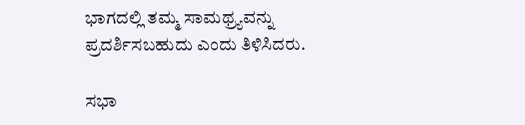ಭಾಗದಲ್ಲಿ ತಮ್ಮ ಸಾಮಥ್ರ್ಯವನ್ನು ಪ್ರದರ್ಶಿಸಬಹುದು ಎಂದು ತಿಳಿಸಿದರು.

ಸಭಾ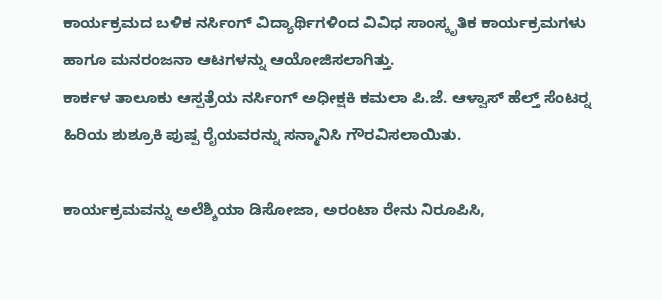ಕಾರ್ಯಕ್ರಮದ ಬಳಿಕ ನರ್ಸಿಂಗ್ ವಿದ್ಯಾರ್ಥಿಗಳಿಂದ ವಿವಿಧ ಸಾಂಸ್ಕೃತಿಕ ಕಾರ್ಯಕ್ರಮಗಳು ಹಾಗೂ ಮನರಂಜನಾ ಆಟಗಳನ್ನು ಆಯೋಜಿಸಲಾಗಿತ್ತು.
ಕಾರ್ಕಳ ತಾಲೂಕು ಆಸ್ಪತ್ರೆಯ ನರ್ಸಿಂಗ್ ಅಧೀಕ್ಷಕಿ ಕಮಲಾ ಪಿ.ಜೆ. ಆಳ್ವಾಸ್ ಹೆಲ್ತ್ ಸೆಂಟರ್‍ನ ಹಿರಿಯ ಶುಶ್ರೂಕಿ ಪುಷ್ಪ ರೈಯವರನ್ನು ಸನ್ಮಾನಿಸಿ ಗೌರವಿಸಲಾಯಿತು.

ಕಾರ್ಯಕ್ರಮವನ್ನು ಅಲೆಶ್ಶಿಯಾ ಡಿಸೋಜಾ, ಅರಂಟಾ ರೇನು ನಿರೂಪಿಸಿ,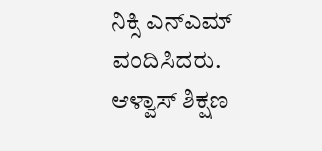ನಿಕ್ಸಿ ಎನ್‍ಎಮ್ ವಂದಿಸಿದರು.
ಆಳ್ವಾಸ್ ಶಿಕ್ಷಣ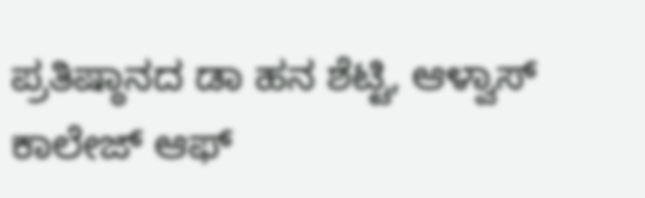ಪ್ರತಿಷ್ಠಾನದ ಡಾ ಹನ ಶೆಟ್ಟಿ, ಆಳ್ವಾಸ್ ಕಾಲೇಜ್ ಆಫ್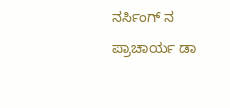ನರ್ಸಿಂಗ್ ನ ಪ್ರಾಚಾರ್ಯ ಡಾ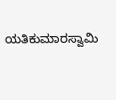ಯತಿಕುಮಾರಸ್ವಾಮಿ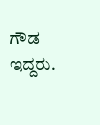ಗೌಡ ಇದ್ದರು.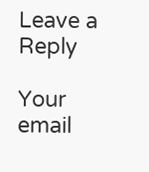Leave a Reply

Your email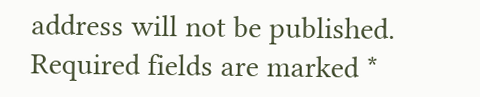address will not be published. Required fields are marked *